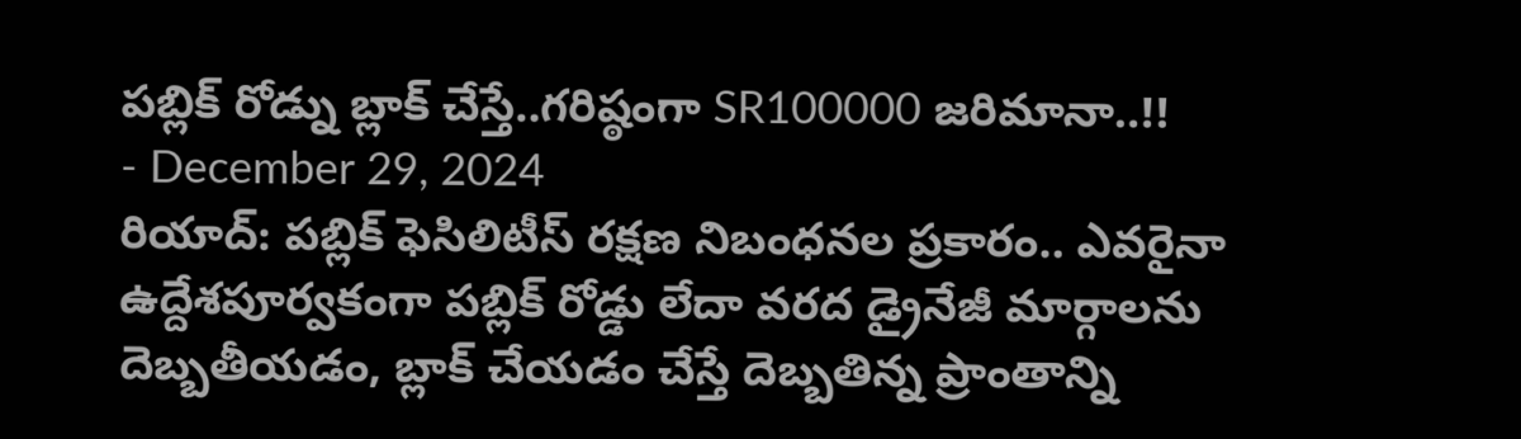పబ్లిక్ రోడ్ను బ్లాక్ చేస్తే..గరిష్ఠంగా SR100000 జరిమానా..!!
- December 29, 2024
రియాద్: పబ్లిక్ ఫెసిలిటీస్ రక్షణ నిబంధనల ప్రకారం.. ఎవరైనా ఉద్దేశపూర్వకంగా పబ్లిక్ రోడ్డు లేదా వరద డ్రైనేజీ మార్గాలను దెబ్బతీయడం, బ్లాక్ చేయడం చేస్తే దెబ్బతిన్న ప్రాంతాన్ని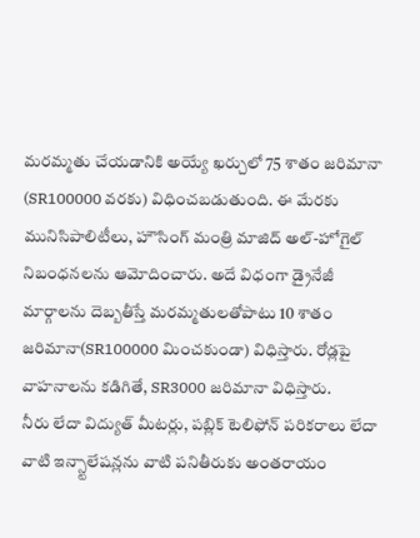మరమ్మతు చేయడానికి అయ్యే ఖర్చులో 75 శాతం జరిమానా (SR100000 వరకు) విధించబడుతుంది. ఈ మేరకు మునిసిపాలిటీలు, హౌసింగ్ మంత్రి మాజిద్ అల్-హోగైల్ నిబంధనలను ఆమోదించారు. అదే విధంగా డ్రైనేజీ మార్గాలను దెబ్బతీస్తే మరమ్మతులతోపాటు 10 శాతం జరిమానా(SR100000 మించకుండా) విధిస్తారు. రోడ్లపై వాహనాలను కడిగితే, SR3000 జరిమానా విధిస్తారు.
నీరు లేదా విద్యుత్ మీటర్లు, పబ్లిక్ టెలిఫోన్ పరికరాలు లేదా వాటి ఇన్స్టాలేషన్లను వాటి పనితీరుకు అంతరాయం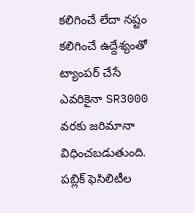కలిగించే లేదా నష్టం కలిగించే ఉద్దేశ్యంతో ట్యాంపర్ చేసే ఎవరికైనా SR3000 వరకు జరిమానా విధించబడుతుంది. పబ్లిక్ ఫెసిలిటీల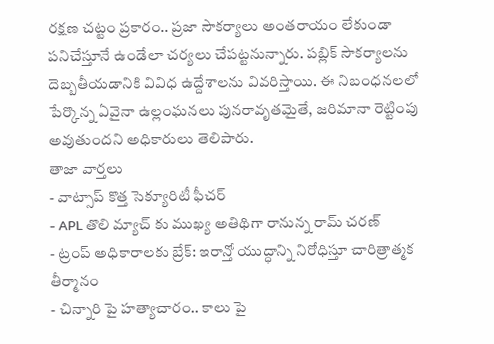రక్షణ చట్టం ప్రకారం.. ప్రజా సౌకర్యాలు అంతరాయం లేకుండా పనిచేస్తూనే ఉండేలా చర్యలు చేపట్టనున్నారు. పబ్లిక్ సౌకర్యాలను దెబ్బతీయడానికి వివిధ ఉద్దేశాలను వివరిస్తాయి. ఈ నిబంధనలలో పేర్కొన్న ఏవైనా ఉల్లంఘనలు పునరావృతమైతే, జరిమానా రెట్టింపు అవుతుందని అధికారులు తెలిపారు.
తాజా వార్తలు
- వాట్సాప్ కొత్త సెక్యూరిటీ ఫీచర్
- APL తొలి మ్యాచ్ కు ముఖ్య అతిథిగా రానున్న రామ్ చరణ్
- ట్రంప్ అధికారాలకు బ్రేక్: ఇరాన్తో యుద్ధాన్ని నిరోధిస్తూ చారిత్రాత్మక తీర్మానం
- చిన్నారి పై హత్యాచారం.. కాలు పై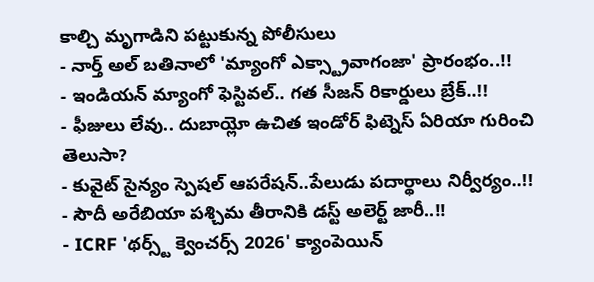కాల్చి మృగాడిని పట్టుకున్న పోలీసులు
- నార్త్ అల్ బతినాలో 'మ్యాంగో ఎక్స్ట్రావాగంజా' ప్రారంభం..!!
- ఇండియన్ మ్యాంగో ఫెస్టివల్.. గత సీజన్ రికార్డులు బ్రేక్..!!
- ఫీజులు లేవు.. దుబాయ్లో ఉచిత ఇండోర్ ఫిట్నెస్ ఏరియా గురించి తెలుసా?
- కువైట్ సైన్యం స్పెషల్ ఆపరేషన్..పేలుడు పదార్థాలు నిర్వీర్యం..!!
- సౌదీ అరేబియా పశ్చిమ తీరానికి డస్ట్ అలెర్ట్ జారీ..!!
- ICRF 'థర్స్ట్ క్వెంచర్స్ 2026' క్యాంపెయిన్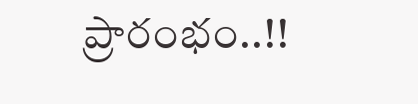ప్రారంభం..!!